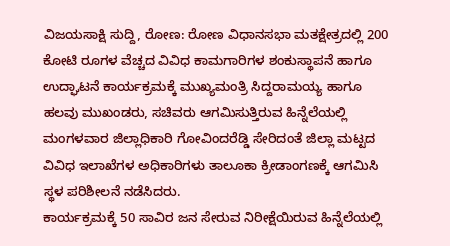ವಿಜಯಸಾಕ್ಷಿ ಸುದ್ದಿ, ರೋಣ: ರೋಣ ವಿಧಾನಸಭಾ ಮತಕ್ಷೇತ್ರದಲ್ಲಿ 200 ಕೋಟಿ ರೂಗಳ ವೆಚ್ಚದ ವಿವಿಧ ಕಾಮಗಾರಿಗಳ ಶಂಕುಸ್ಥಾಪನೆ ಹಾಗೂ ಉದ್ಘಾಟನೆ ಕಾರ್ಯಕ್ರಮಕ್ಕೆ ಮುಖ್ಯಮಂತ್ರಿ ಸಿದ್ದರಾಮಯ್ಯ ಹಾಗೂ ಹಲವು ಮುಖಂಡರು, ಸಚಿವರು ಆಗಮಿಸುತ್ತಿರುವ ಹಿನ್ನೆಲೆಯಲ್ಲಿ ಮಂಗಳವಾರ ಜಿಲ್ಲಾಧಿಕಾರಿ ಗೋವಿಂದರೆಡ್ಡಿ ಸೇರಿದಂತೆ ಜಿಲ್ಲಾ ಮಟ್ಟದ ವಿವಿಧ ಇಲಾಖೆಗಳ ಅಧಿಕಾರಿಗಳು ತಾಲೂಕಾ ಕ್ರೀಡಾಂಗಣಕ್ಕೆ ಆಗಮಿಸಿ ಸ್ಥಳ ಪರಿಶೀಲನೆ ನಡೆಸಿದರು.
ಕಾರ್ಯಕ್ರಮಕ್ಕೆ 50 ಸಾವಿರ ಜನ ಸೇರುವ ನಿರೀಕ್ಷೆಯಿರುವ ಹಿನ್ನೆಲೆಯಲ್ಲಿ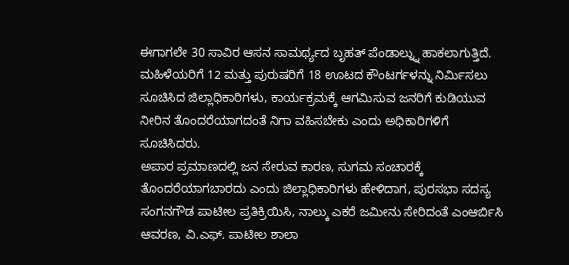ಈಗಾಗಲೇ 30 ಸಾವಿರ ಆಸನ ಸಾಮರ್ಥ್ಯದ ಬೃಹತ್ ಪೆಂಡಾಲ್ನ್ನು ಹಾಕಲಾಗುತ್ತಿದೆ. ಮಹಿಳೆಯರಿಗೆ 12 ಮತ್ತು ಪುರುಷರಿಗೆ 18 ಊಟದ ಕೌಂಟರ್ಗಳನ್ನು ನಿರ್ಮಿಸಲು ಸೂಚಿಸಿದ ಜಿಲ್ಲಾಧಿಕಾರಿಗಳು, ಕಾರ್ಯಕ್ರಮಕ್ಕೆ ಆಗಮಿಸುವ ಜನರಿಗೆ ಕುಡಿಯುವ ನೀರಿನ ತೊಂದರೆಯಾಗದಂತೆ ನಿಗಾ ವಹಿಸಬೇಕು ಎಂದು ಅಧಿಕಾರಿಗಳಿಗೆ ಸೂಚಿಸಿದರು.
ಅಪಾರ ಪ್ರಮಾಣದಲ್ಲಿ ಜನ ಸೇರುವ ಕಾರಣ, ಸುಗಮ ಸಂಚಾರಕ್ಕೆ ತೊಂದರೆಯಾಗಬಾರದು ಎಂದು ಜಿಲ್ಲಾಧಿಕಾರಿಗಳು ಹೇಳಿದಾಗ, ಪುರಸಭಾ ಸದಸ್ಯ ಸಂಗನಗೌಡ ಪಾಟೀಲ ಪ್ರತಿಕ್ರಿಯಿಸಿ, ನಾಲ್ಕು ಎಕರೆ ಜಮೀನು ಸೇರಿದಂತೆ ಎಂಆರ್ಬಿಸಿ ಆವರಣ, ವಿ.ಎಫ್. ಪಾಟೀಲ ಶಾಲಾ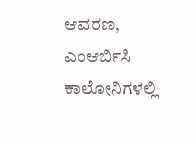ಆವರಣ, ಎಂಆರ್ಬಿಸಿ ಕಾಲೋನಿಗಳಲ್ಲಿ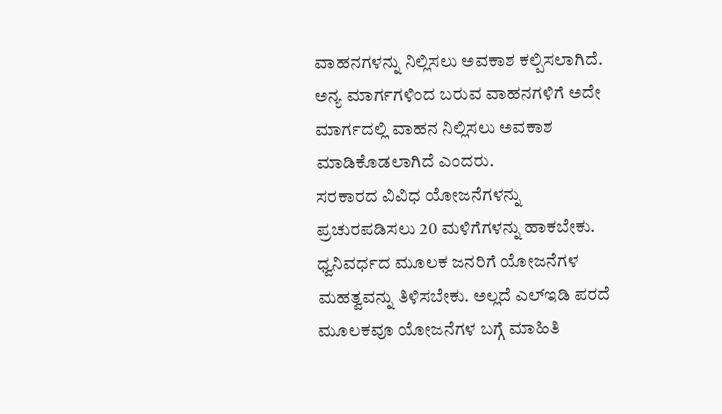ವಾಹನಗಳನ್ನು ನಿಲ್ಲಿಸಲು ಅವಕಾಶ ಕಲ್ಪಿಸಲಾಗಿದೆ. ಅನ್ಯ ಮಾರ್ಗಗಳಿಂದ ಬರುವ ವಾಹನಗಳಿಗೆ ಅದೇ ಮಾರ್ಗದಲ್ಲಿ ವಾಹನ ನಿಲ್ಲಿಸಲು ಅವಕಾಶ ಮಾಡಿಕೊಡಲಾಗಿದೆ ಎಂದರು.
ಸರಕಾರದ ವಿವಿಧ ಯೋಜನೆಗಳನ್ನು ಪ್ರಚುರಪಡಿಸಲು 20 ಮಳಿಗೆಗಳನ್ನು ಹಾಕಬೇಕು. ಧ್ವನಿವರ್ಧದ ಮೂಲಕ ಜನರಿಗೆ ಯೋಜನೆಗಳ ಮಹತ್ವವನ್ನು ತಿಳಿಸಬೇಕು. ಅಲ್ಲದೆ ಎಲ್ಇಡಿ ಪರದೆ ಮೂಲಕವೂ ಯೋಜನೆಗಳ ಬಗ್ಗೆ ಮಾಹಿತಿ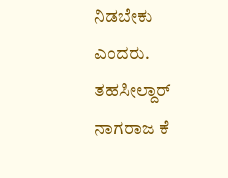ನಿಡಬೇಕು ಎಂದರು. ತಹಸೀಲ್ದಾರ್ ನಾಗರಾಜ ಕೆ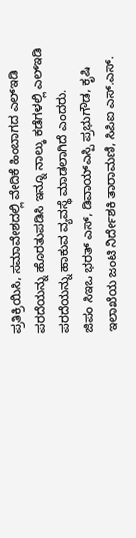ಪ್ರತಿಕ್ರಿಯಿಸಿ, ಸಮಾವೇಶದಲ್ಲಿ ವೇದಿಕೆ ಹಿಂಬಾಗದ ಎಲ್ಇಡಿ ಪರದೆಯನ್ನು ಹೊರತುಪಡಿಸಿ ಇನ್ನೂ ನಾಲ್ಕು ಕಡೆಗಳಲ್ಲಿ ಎಲ್ಇಡಿ ಪರದೆಯನ್ನು ಹಾಕುವ ವ್ಯವಸ್ಥೆ ಮಾಡಲಾಗಿದೆ ಎಂದರು.
ಜಿಪಂ ಸಿಇಒ ಭರತ್ ಎಸ್, ಡಿವಾಯ್ಎಸ್ಪಿ ಪ್ರಭುಗೌಡ, ಕೃಷಿ ಇಲಾಖೆಯ ಜಂಟಿ ನಿರ್ದೇಶಕಿ ತಾರಾಮಣಿ, ಸಿಪಿಐ ಎಸ್.ಎಸ್.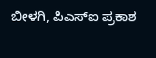ಬೀಳಗಿ, ಪಿಎಸ್ಐ ಪ್ರಕಾಶ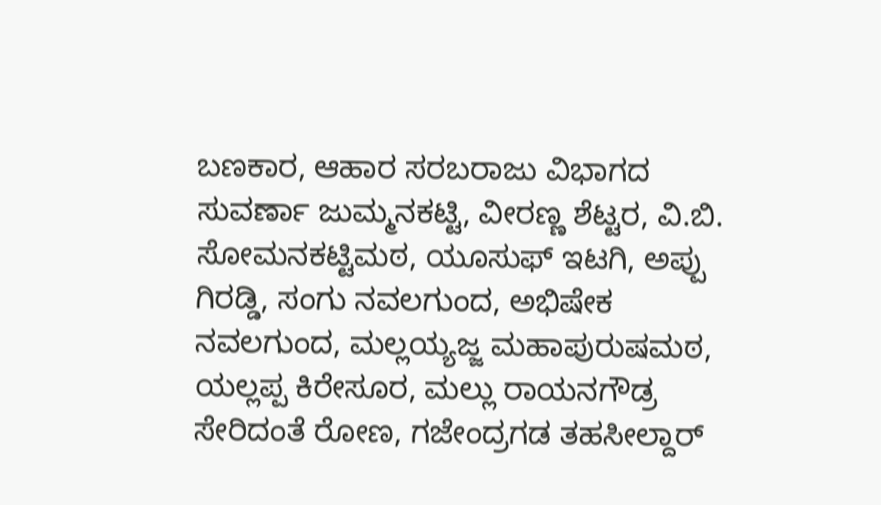ಬಣಕಾರ, ಆಹಾರ ಸರಬರಾಜು ವಿಭಾಗದ ಸುವರ್ಣಾ ಜುಮ್ಮನಕಟ್ಟಿ, ವೀರಣ್ಣ ಶೆಟ್ಟರ, ವಿ.ಬಿ. ಸೋಮನಕಟ್ಟಿಮಠ, ಯೂಸುಫ್ ಇಟಗಿ, ಅಪ್ಪು ಗಿರಡ್ಡಿ, ಸಂಗು ನವಲಗುಂದ, ಅಭಿಷೇಕ ನವಲಗುಂದ, ಮಲ್ಲಯ್ಯಜ್ಜ ಮಹಾಪುರುಷಮಠ, ಯಲ್ಲಪ್ಪ ಕಿರೇಸೂರ, ಮಲ್ಲು ರಾಯನಗೌಡ್ರ ಸೇರಿದಂತೆ ರೋಣ, ಗಜೇಂದ್ರಗಡ ತಹಸೀಲ್ದಾರ್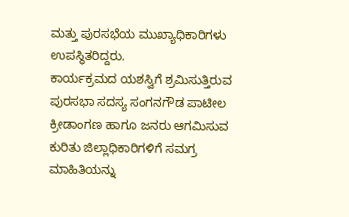ಮತ್ತು ಪುರಸಭೆಯ ಮುಖ್ಯಾಧಿಕಾರಿಗಳು ಉಪಸ್ಥಿತರಿದ್ದರು.
ಕಾರ್ಯಕ್ರಮದ ಯಶಸ್ವಿಗೆ ಶ್ರಮಿಸುತ್ತಿರುವ ಪುರಸಭಾ ಸದಸ್ಯ ಸಂಗನಗೌಡ ಪಾಟೀಲ ಕ್ರೀಡಾಂಗಣ ಹಾಗೂ ಜನರು ಆಗಮಿಸುವ ಕುರಿತು ಜಿಲ್ಲಾಧಿಕಾರಿಗಳಿಗೆ ಸಮಗ್ರ ಮಾಹಿತಿಯನ್ನು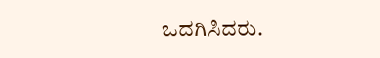ಒದಗಿಸಿದರು.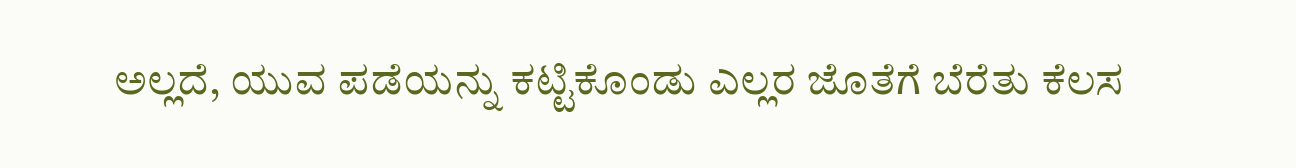ಅಲ್ಲದೆ, ಯುವ ಪಡೆಯನ್ನು ಕಟ್ಟಿಕೊಂಡು ಎಲ್ಲರ ಜೊತೆಗೆ ಬೆರೆತು ಕೆಲಸ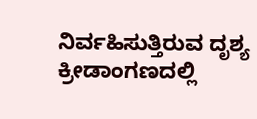ನಿರ್ವಹಿಸುತ್ತಿರುವ ದೃಶ್ಯ ಕ್ರೀಡಾಂಗಣದಲ್ಲಿ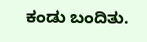ಕಂಡು ಬಂದಿತು.